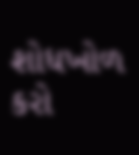શોધખોળ કરો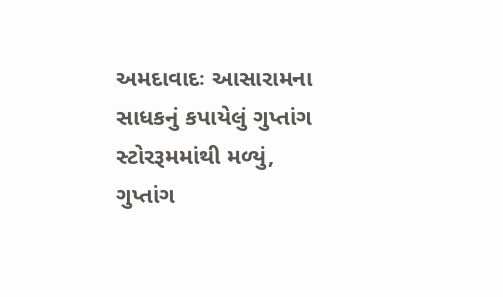અમદાવાદઃ આસારામના સાધકનું કપાયેલું ગુપ્તાંગ સ્ટોરરૂમમાંથી મળ્યું, ગુપ્તાંગ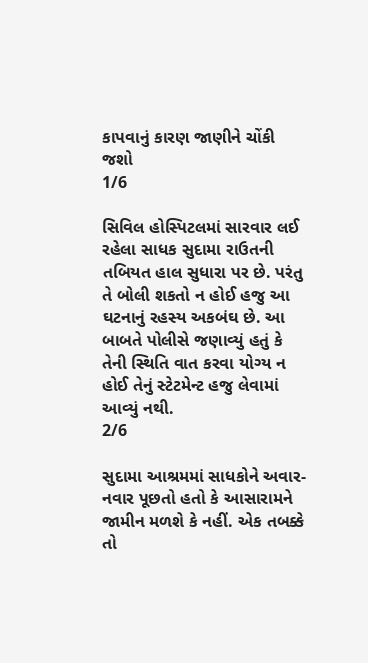કાપવાનું કારણ જાણીને ચોંકી જશો
1/6

સિવિલ હોસ્પિટલમાં સારવાર લઈ રહેલા સાધક સુદામા રાઉતની તબિયત હાલ સુધારા પર છે. પરંતુ તે બોલી શકતો ન હોઈ હજુ આ ઘટનાનું રહસ્ય અકબંઘ છે. આ બાબતે પોલીસે જણાવ્યું હતું કે તેની સ્થિતિ વાત કરવા યોગ્ય ન હોઈ તેનું સ્ટેટમેન્ટ હજુ લેવામાં આવ્યું નથી.
2/6

સુદામા આશ્રમમાં સાધકોને અવાર-નવાર પૂછતો હતો કે આસારામને જામીન મળશે કે નહીં. એક તબક્કે તો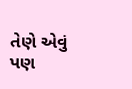તેણે એવું પણ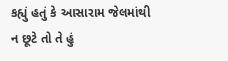કહ્યું હતું કે આસારામ જેલમાંથી ન છૂટે તો તે હું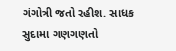ગંગોત્રી જતો રહીશ. સાધક સુદામા ગણગણતો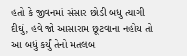હતો કે જીવનમાં સંસાર છોડી બધુ ત્યાગી દીઘું, હવે જો આસારામ છૂટવાના નહોય તો આ બધું કર્યું તેનો મતલબ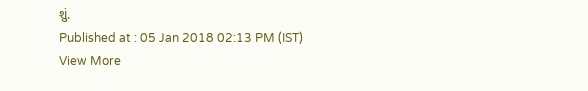શું.
Published at : 05 Jan 2018 02:13 PM (IST)
View More